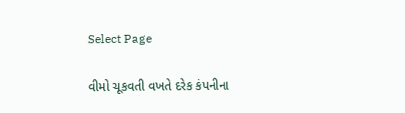Select Page

વીમો ચૂકવતી વખતે દરેક કંપનીના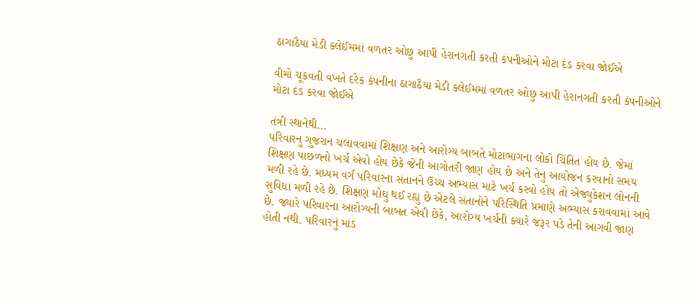ઠાગાઠૈયા મેડી ક્લેઈમમાં વળતર ઓછુ આપી હેરાનગતી કરતી કંપનીઓને મોટા દંડ કરવા જોઈએ

વીમો ચૂકવતી વખતે દરેક કંપનીના ઠાગાઠૈયા મેડી ક્લેઈમમાં વળતર ઓછુ આપી હેરાનગતી કરતી કંપનીઓને મોટા દંડ કરવા જોઈએ

તંત્રી સ્થાનેથી…
પરિવારનુ ગુજરાન ચલાવવામાં શિક્ષણ અને આરોગ્ય બાબતે મોટાભાગના લોકો ચિંતિત હોય છે. જેમાં શિક્ષણ પાછળનો ખર્ચ એવો હોય છેકે જેની આગોતરી જાણ હોય છે અને તેનુ આયોજન કરવાનો સમય મળી રહે છે. મધ્યમ વર્ગ પરિવારના સંતાનને ઉચ્ચ અભ્યાસ માટે ખર્ચ કરવો હોય તો એજ્યુકેશન લોનની સુવિધા મળી રહે છે. શિક્ષણ મોઘુ થઈ રહ્યુ છે એટલે સંતાનોને પરિસ્થિતિ પ્રમાણે અભ્યાસ કરાવવામાં આવે છે. જ્યારે પરિવારના આરોગ્યની બાબત એવી છેકે, આરોગ્ય ખર્ચની ક્યારે જરૂર પડે તેની આગવી જાણ હોતી નથી. પરિવારનું માંડ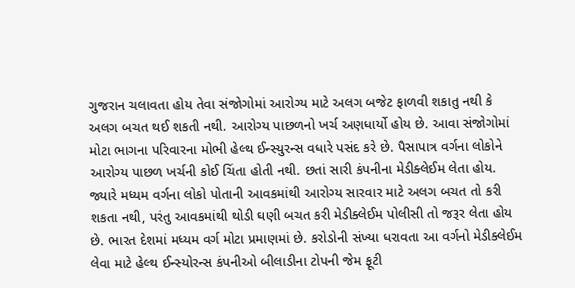ગુજરાન ચલાવતા હોય તેવા સંજોગોમાં આરોગ્ય માટે અલગ બજેટ ફાળવી શકાતુ નથી કે અલગ બચત થઈ શકતી નથી. આરોગ્ય પાછળનો ખર્ચ અણધાર્યો હોય છે. આવા સંજોગોમાં મોટા ભાગના પરિવારના મોભી હેલ્થ ઈન્સ્યુરન્સ વધારે પસંદ કરે છે. પૈસાપાત્ર વર્ગના લોકોને આરોગ્ય પાછળ ખર્ચની કોઈ ચિંતા હોતી નથી. છતાં સારી કંપનીના મેડીક્લેઈમ લેતા હોય. જ્યારે મધ્યમ વર્ગના લોકો પોતાની આવકમાંથી આરોગ્ય સારવાર માટે અલગ બચત તો કરી શકતા નથી, પરંતુ આવકમાંથી થોડી ઘણી બચત કરી મેડીક્લેઈમ પોલીસી તો જરૂર લેતા હોય છે. ભારત દેશમાં મધ્યમ વર્ગ મોટા પ્રમાણમાં છે. કરોડોની સંખ્યા ધરાવતા આ વર્ગનો મેડીક્લેઈમ લેવા માટે હેલ્થ ઈન્સ્યોરન્સ કંપનીઓ બીલાડીના ટોપની જેમ ફૂટી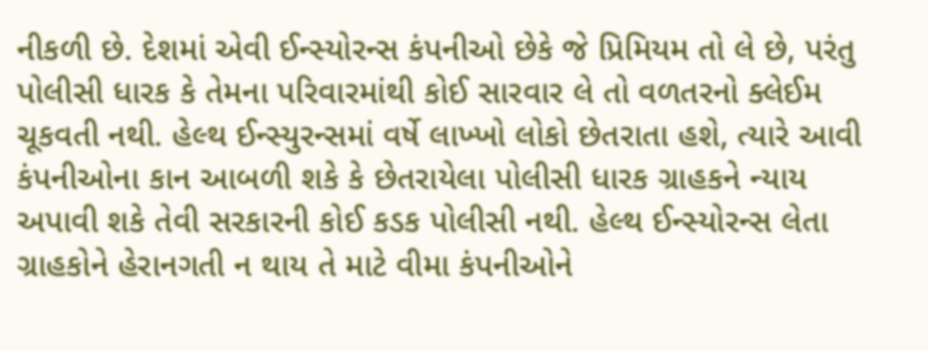નીકળી છે. દેશમાં એવી ઈન્સ્યોરન્સ કંપનીઓ છેકે જે પ્રિમિયમ તો લે છે, પરંતુ પોલીસી ધારક કે તેમના પરિવારમાંથી કોઈ સારવાર લે તો વળતરનો ક્લેઈમ ચૂકવતી નથી. હેલ્થ ઈન્સ્યુરન્સમાં વર્ષે લાખ્ખો લોકો છેતરાતા હશે, ત્યારે આવી કંપનીઓના કાન આબળી શકે કે છેતરાયેલા પોલીસી ધારક ગ્રાહકને ન્યાય અપાવી શકે તેવી સરકારની કોઈ કડક પોલીસી નથી. હેલ્થ ઈન્સ્યોરન્સ લેતા ગ્રાહકોને હેરાનગતી ન થાય તે માટે વીમા કંપનીઓને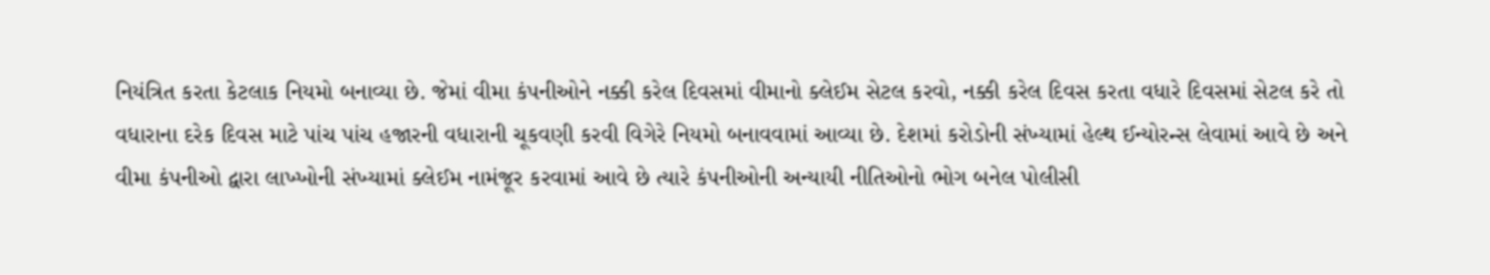નિયંત્રિત કરતા કેટલાક નિયમો બનાવ્યા છે. જેમાં વીમા કંપનીઓને નક્કી કરેલ દિવસમાં વીમાનો ક્લેઈમ સેટલ કરવો, નક્કી કરેલ દિવસ કરતા વધારે દિવસમાં સેટલ કરે તો વધારાના દરેક દિવસ માટે પાંચ પાંચ હજારની વધારાની ચૂકવણી કરવી વિગેરે નિયમો બનાવવામાં આવ્યા છે. દેશમાં કરોડોની સંખ્યામાં હેલ્થ ઈન્યોરન્સ લેવામાં આવે છે અને વીમા કંપનીઓ દ્વારા લાખ્ખોની સંખ્યામાં ક્લેઈમ નામંજૂર કરવામાં આવે છે ત્યારે કંપનીઓની અન્યાયી નીતિઓનો ભોગ બનેલ પોલીસી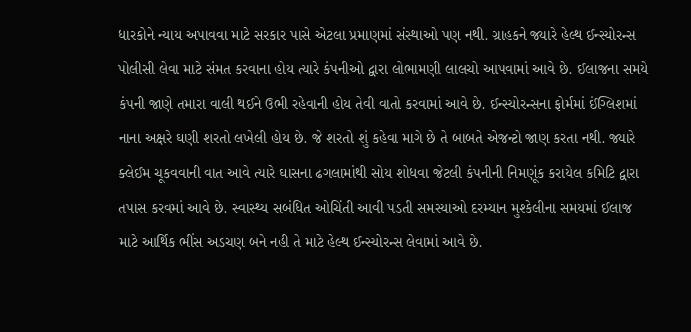ધારકોને ન્યાય અપાવવા માટે સરકાર પાસે એટલા પ્રમાણમાં સંસ્થાઓ પણ નથી. ગ્રાહકને જ્યારે હેલ્થ ઈન્સ્યોરન્સ પોલીસી લેવા માટે સંમત કરવાના હોય ત્યારે કંપનીઓ દ્વારા લોભામણી લાલચો આપવામાં આવે છે. ઈલાજના સમયે કંપની જાણે તમારા વાલી થઈને ઉભી રહેવાની હોય તેવી વાતો કરવામાં આવે છે. ઈન્સ્યોરન્સના ફોર્મમાં ઈંગ્લિશમાં નાના અક્ષરે ઘણી શરતો લખેલી હોય છે. જે શરતો શું કહેવા માગે છે તે બાબતે એજન્ટો જાણ કરતા નથી. જ્યારે ક્લેઈમ ચૂકવવાની વાત આવે ત્યારે ઘાસના ઢગલામાંથી સોય શોધવા જેટલી કંપનીની નિમણૂંક કરાયેલ કમિટિ દ્વારા તપાસ કરવમાં આવે છે. સ્વાસ્થ્ય સબંધિત ઓચિંતી આવી પડતી સમસ્યાઓ દરમ્યાન મુશ્કેલીના સમયમાં ઈલાજ માટે આર્થિક ભીંસ અડચણ બને નહી તે માટે હેલ્થ ઈન્સ્યોરન્સ લેવામાં આવે છે.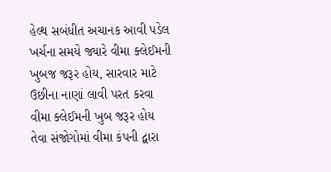હેલ્થ સબંધીત અચાનક આવી પડેલ ખર્ચના સમયે જ્યારે વીમા ક્લેઈમની ખુબજ જરૂર હોય, સારવાર માટે ઉછીના નાણાં લાવી પરત કરવા વીમા ક્લેઈમની ખુબ જરૂર હોય તેવા સંજોગોમાં વીમા કંપની દ્વારા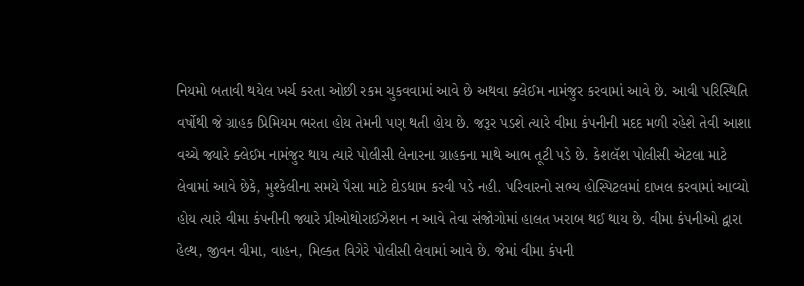નિયમો બતાવી થયેલ ખર્ચ કરતા ઓછી રકમ ચુકવવામાં આવે છે અથવા ક્લેઈમ નામંજુર કરવામાં આવે છે. આવી પરિસ્થિતિ વર્ષોથી જે ગ્રાહક પ્રિમિયમ ભરતા હોય તેમની પણ થતી હોય છે. જરૂર પડશે ત્યારે વીમા કંપનીની મદદ મળી રહેશે તેવી આશા વચ્ચે જ્યારે ક્લેઈમ નામંજુર થાય ત્યારે પોલીસી લેનારના ગ્રાહકના માથે આભ તૂટી પડે છે. કેશલૅશ પોલીસી એટલા માટે લેવામાં આવે છેકે, મુશ્કેલીના સમયે પૈસા માટે દોડધામ કરવી પડે નહી. પરિવારનો સભ્ય હોસ્પિટલમાં દાખલ કરવામાં આવ્યો હોય ત્યારે વીમા કંપનીની જ્યારે પ્રીઓથોરાઈઝેશન ન આવે તેવા સંજોગોમાં હાલત ખરાબ થઈ થાય છે. વીમા કંપનીઓ દ્વારા હેલ્થ, જીવન વીમા, વાહન, મિલ્કત વિગેરે પોલીસી લેવામાં આવે છે. જેમાં વીમા કંપની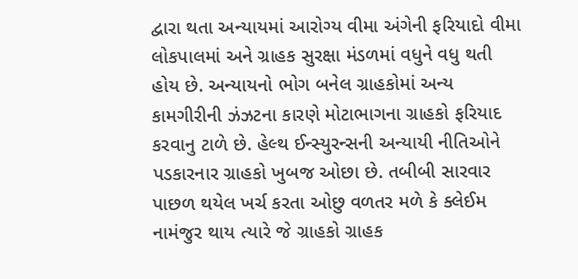દ્વારા થતા અન્યાયમાં આરોગ્ય વીમા અંગેની ફરિયાદો વીમા લોકપાલમાં અને ગ્રાહક સુરક્ષા મંડળમાં વધુને વધુ થતી હોય છે. અન્યાયનો ભોગ બનેલ ગ્રાહકોમાં અન્ય કામગીરીની ઝંઝટના કારણે મોટાભાગના ગ્રાહકો ફરિયાદ કરવાનુ ટાળે છે. હેલ્થ ઈન્સ્યુરન્સની અન્યાયી નીતિઓને પડકારનાર ગ્રાહકો ખુબજ ઓછા છે. તબીબી સારવાર પાછળ થયેલ ખર્ચ કરતા ઓછુ વળતર મળે કે ક્લેઈમ નામંજુર થાય ત્યારે જે ગ્રાહકો ગ્રાહક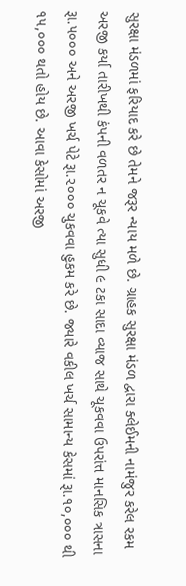સુરક્ષા મંડળમાં ફરિયાદ કરે છે તેમને જરૂર ન્યાય મળે છે. ગ્રાહક સુરક્ષા મંડળ દ્વારા ક્લેઈમની નામંજુર કરેલ રકમ અરજી કર્યા તારીખથી કંપની વળતર ન ચૂકવે ત્યા સુધી ૯ ટકા સાદા વ્યાજ સાથે ચૂકવવા ઉપરાંત્ત માનસિક ત્રાસના રૂા.૫૦૦૦ અને અરજી ખર્ચ પેટે રૂા.૨૦૦૦ ચુકવવા હુકમ કરે છે. જ્યારે વકીલ ખર્ચ સામાન્ય કેસમાં રૂા.૧૦,૦૦૦ થી ૧૫,૦૦૦ થતો હોય છે. આવા કેસોમાં અરજી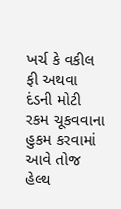ખર્ચ કે વકીલ ફી અથવા દંડની મોટી રકમ ચૂકવવાના હુકમ કરવામાં આવે તોજ હેલ્થ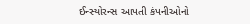ઈન્સ્યોરન્સ આપતી કંપનીઓનો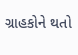ગ્રાહકોને થતો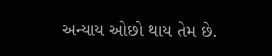અન્યાય ઓછો થાય તેમ છે.